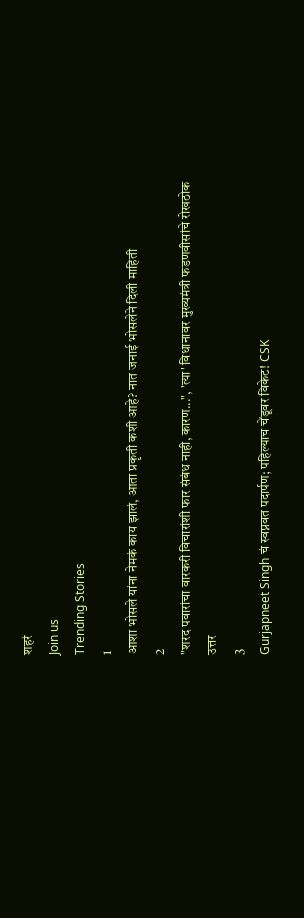शहरं
Join us
Trending Stories
1
आशा भोसले यांना नेमकं काय झालं, आता प्रकृती कशी आहे? नात जनाई भोसलेने दिली माहिती
2
"शरद पवारांचा वारकरी विचारांशी फार संबंध नाही, कारण...", 'त्या' विधानावर मुख्यमंत्री फडणवीसांचे रोखठोक उत्तर
3
Gurjapneet Singh चं स्वप्नवत पदार्पण; पहिल्याच चेंडूवर विकेट! CSK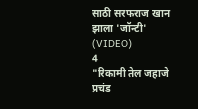साठी सरफराज खान झाला 'जॉन्टी' (VIDEO)
4
"रिकामी तेल जहाजे प्रचंड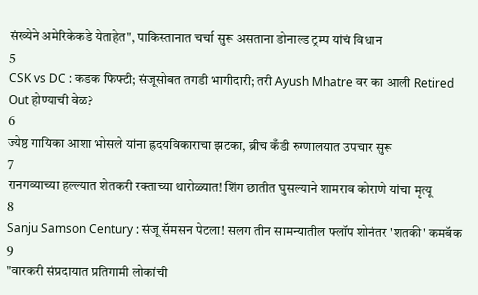संख्येने अमेरिकेकडे येताहेत", पाकिस्तानात चर्चा सुरू असताना डोनाल्ड ट्रम्प यांचं विधान
5
CSK vs DC : कडक फिफ्टी; संजूसोबत तगडी भागीदारी; तरी Ayush Mhatre वर का आली Retired Out होण्याची वेळ?
6
ज्येष्ठ गायिका आशा भोसले यांना ह्रदयविकाराचा झटका, ब्रीच कँडी रुग्णालयात उपचार सुरू
7
रानगव्याच्या हल्ल्यात शेतकरी रक्ताच्या थारोळ्यात! शिंग छातीत घुसल्याने शामराव कोराणे यांचा मृत्यू
8
Sanju Samson Century : संजू सॅमसन पेटला! सलग तीन सामन्यातील फ्लॉप शोनंतर 'शतकी' कमबॅक
9
"वारकरी संप्रदायात प्रतिगामी लोकांची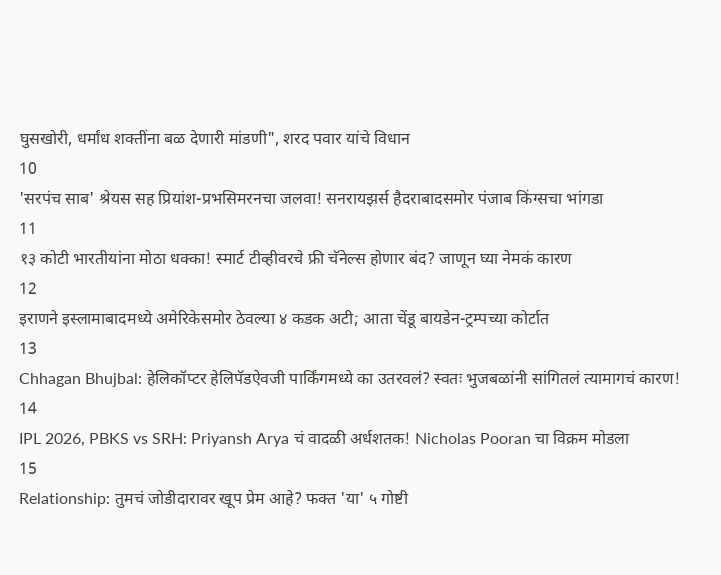घुसखोरी, धर्मांध शक्तींना बळ देणारी मांडणी", शरद पवार यांचे विधान
10
'सरपंच साब' श्रेयस सह प्रियांश-प्रभसिमरनचा जलवा! सनरायझर्स हैदराबादसमोर पंजाब किंग्सचा भांगडा
11
१३ कोटी भारतीयांना मोठा धक्का! स्मार्ट टीव्हीवरचे फ्री चॅनेल्स होणार बंद? जाणून घ्या नेमकं कारण
12
इराणने इस्लामाबादमध्ये अमेरिकेसमोर ठेवल्या ४ कडक अटी; आता चेंडू बायडेन-ट्रम्पच्या कोर्टात
13
Chhagan Bhujbal: हेलिकॉप्टर हेलिपॅडऐवजी पार्किंगमध्ये का उतरवलं? स्वतः भुजबळांनी सांगितलं त्यामागचं कारण!
14
IPL 2026, PBKS vs SRH: Priyansh Arya चं वादळी अर्धशतक! Nicholas Pooran चा विक्रम मोडला
15
Relationship: तुमचं जोडीदारावर खूप प्रेम आहे? फक्त 'या' ५ गोष्टी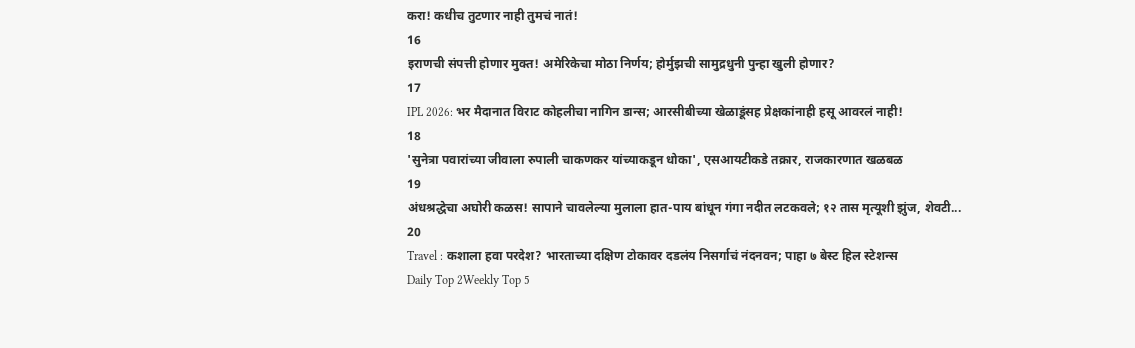करा! कधीच तुटणार नाही तुमचं नातं!
16
इराणची संपत्ती होणार मुक्त! अमेरिकेचा मोठा निर्णय; होर्मुझची सामुद्रधुनी पुन्हा खुली होणार?
17
IPL 2026: भर मैदानात विराट कोहलीचा नागिन डान्स; आरसीबीच्या खेळाडूंसह प्रेक्षकांनाही हसू आवरलं नाही!
18
'सुनेत्रा पवारांच्या जीवाला रुपाली चाकणकर यांच्याकडून धोका', एसआयटीकडे तक्रार, राजकारणात खळबळ
19
अंधश्रद्धेचा अघोरी कळस! सापाने चावलेल्या मुलाला हात-पाय बांधून गंगा नदीत लटकवले; १२ तास मृत्यूशी झुंज, शेवटी...
20
Travel : कशाला हवा परदेश? भारताच्या दक्षिण टोकावर दडलंय निसर्गाचं नंदनवन; पाहा ७ बेस्ट हिल स्टेशन्स
Daily Top 2Weekly Top 5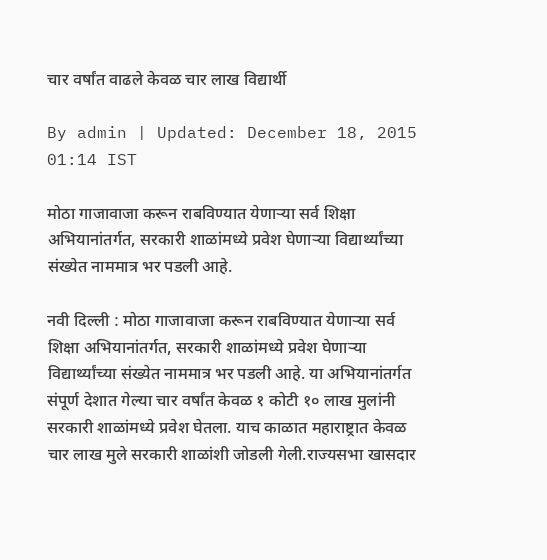चार वर्षांत वाढले केवळ चार लाख विद्यार्थी

By admin | Updated: December 18, 2015 01:14 IST

मोठा गाजावाजा करून राबविण्यात येणाऱ्या सर्व शिक्षा अभियानांतर्गत, सरकारी शाळांमध्ये प्रवेश घेणाऱ्या विद्यार्थ्यांच्या संख्येत नाममात्र भर पडली आहे.

नवी दिल्ली : मोठा गाजावाजा करून राबविण्यात येणाऱ्या सर्व शिक्षा अभियानांतर्गत, सरकारी शाळांमध्ये प्रवेश घेणाऱ्या विद्यार्थ्यांच्या संख्येत नाममात्र भर पडली आहे. या अभियानांतर्गत संपूर्ण देशात गेल्या चार वर्षांत केवळ १ कोटी १० लाख मुलांनी सरकारी शाळांमध्ये प्रवेश घेतला. याच काळात महाराष्ट्रात केवळ चार लाख मुले सरकारी शाळांशी जोडली गेली.राज्यसभा खासदार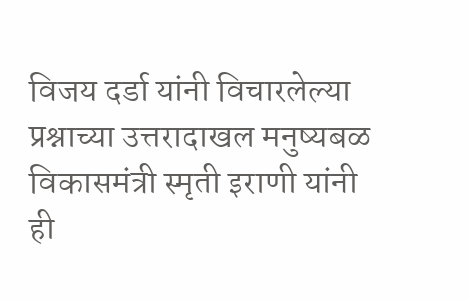विजय दर्डा यांनी विचारलेल्या प्रश्नाच्या उत्तरादाखल मनुष्यबळ विकासमंत्री स्मृती इराणी यांनी ही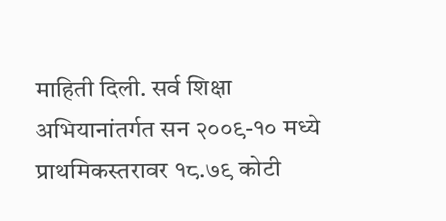माहिती दिली. सर्व शिक्षा अभियानांतर्गत सन २००९-१० मध्ये प्राथमिकस्तरावर १८.७९ कोटी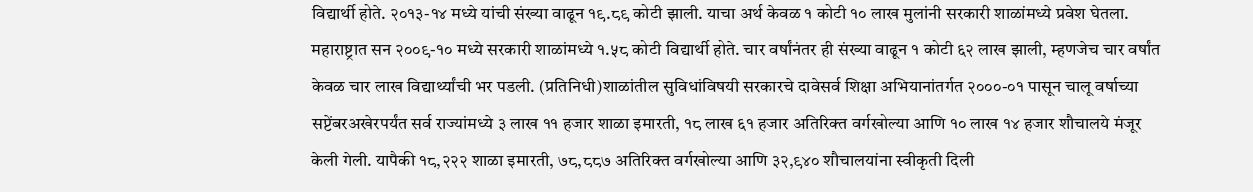विद्यार्थी होते. २०१३-१४ मध्ये यांची संख्या वाढून १९.८९ कोटी झाली. याचा अर्थ केवळ १ कोटी १० लाख मुलांनी सरकारी शाळांमध्ये प्रवेश घेतला. महाराष्ट्रात सन २००९-१० मध्ये सरकारी शाळांमध्ये १.५८ कोटी विद्यार्थी होते. चार वर्षांनंतर ही संख्या वाढून १ कोटी ६२ लाख झाली, म्हणजेच चार वर्षांत केवळ चार लाख विद्यार्थ्यांची भर पडली. (प्रतिनिधी)शाळांतील सुविधांविषयी सरकारचे दावेसर्व शिक्षा अभियानांतर्गत २०००-०१ पासून चालू वर्षाच्या सप्टेंबरअखेरपर्यंत सर्व राज्यांमध्ये ३ लाख ११ हजार शाळा इमारती, १८ लाख ६१ हजार अतिरिक्त वर्गखोल्या आणि १० लाख १४ हजार शौचालये मंजूर केली गेली. यापैकी १८,२२२ शाळा इमारती, ७८,८८७ अतिरिक्त वर्गखोल्या आणि ३२,९४० शौचालयांना स्वीकृती दिली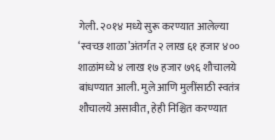गेली. २०१४ मध्ये सुरू करण्यात आलेल्या ‘स्वच्छ शाळा’अंतर्गत २ लाख ६१ हजार ४०० शाळांमध्ये ४ लाख १७ हजार ७९६ शौचालये बांधण्यात आली. मुले आणि मुलींसाठी स्वतंत्र शौचालये असावीत, हेही निश्चित करण्यात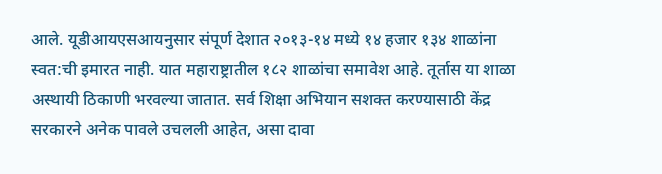आले. यूडीआयएसआयनुसार संपूर्ण देशात २०१३-१४ मध्ये १४ हजार १३४ शाळांना स्वत:ची इमारत नाही. यात महाराष्ट्रातील १८२ शाळांचा समावेश आहे. तूर्तास या शाळा अस्थायी ठिकाणी भरवल्या जातात. सर्व शिक्षा अभियान सशक्त करण्यासाठी केंद्र सरकारने अनेक पावले उचलली आहेत, असा दावा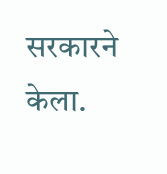सरकारने केला.